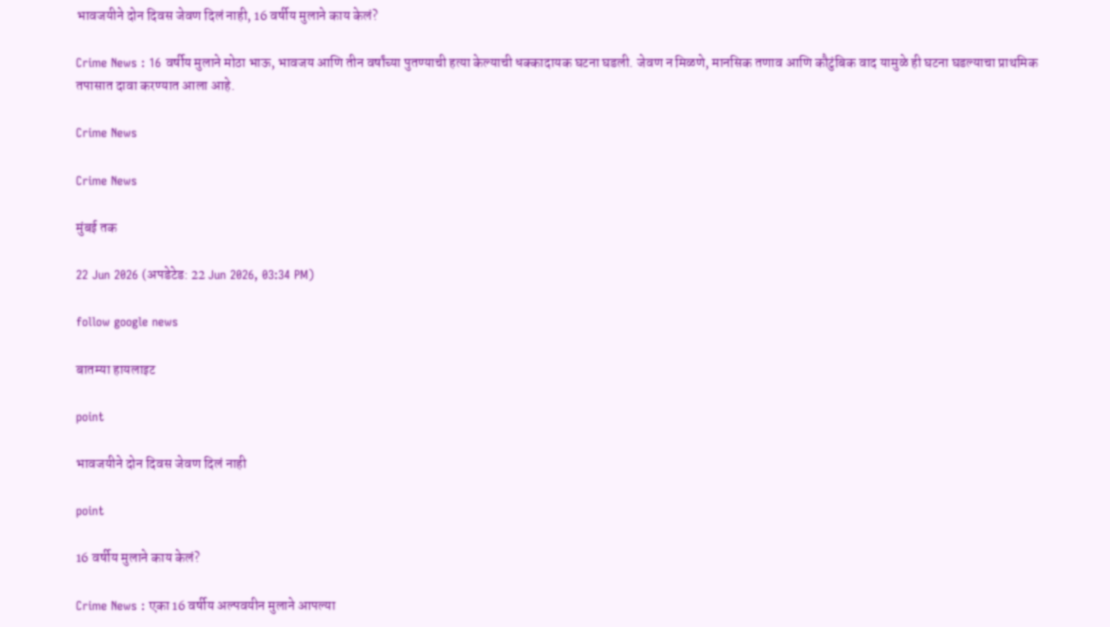भावजयीने दोन दिवस जेवण दिलं नाही, 16 वर्षीय मुलाने काय केलं?

Crime News : 16 वर्षीय मुलाने मोठा भाऊ, भावजय आणि तीन वर्षांच्या पुतण्याची हत्या केल्याची धक्कादायक घटना घडली. जेवण न मिळणे, मानसिक तणाव आणि कौटुंबिक वाद यामुळे ही घटना घडल्याचा प्राथमिक तपासात दावा करण्यात आला आहे.

Crime News

Crime News

मुंबई तक

22 Jun 2026 (अपडेटेड: 22 Jun 2026, 03:34 PM)

follow google news

बातम्या हायलाइट

point

भावजयीने दोन दिवस जेवण दिलं नाही

point

16 वर्षीय मुलाने काय केलं?

Crime News : एका 16 वर्षीय अल्पवयीन मुलाने आपल्या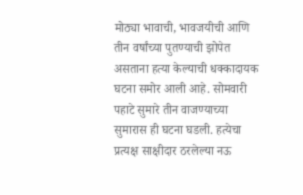मोठ्या भावाची, भावजयीची आणि तीन वर्षांच्या पुतण्याची झोपेत असताना हत्या केल्याची धक्कादायक घटना समोर आली आहे. सोमवारी पहाटे सुमारे तीन वाजण्याच्या सुमारास ही घटना घडली. हत्येचा प्रत्यक्ष साक्षीदार ठरलेल्या नऊ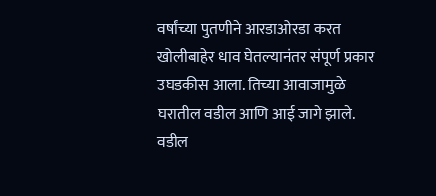वर्षांच्या पुतणीने आरडाओरडा करत खोलीबाहेर धाव घेतल्यानंतर संपूर्ण प्रकार उघडकीस आला. तिच्या आवाजामुळे घरातील वडील आणि आई जागे झाले. वडील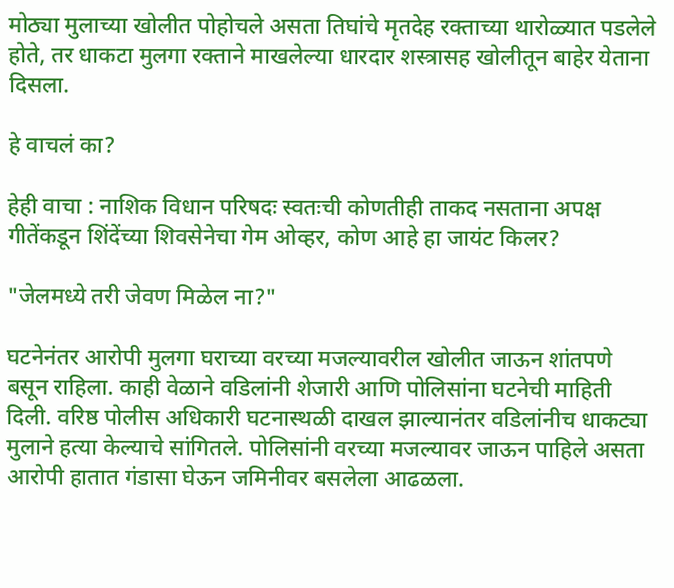मोठ्या मुलाच्या खोलीत पोहोचले असता तिघांचे मृतदेह रक्ताच्या थारोळ्यात पडलेले होते, तर धाकटा मुलगा रक्ताने माखलेल्या धारदार शस्त्रासह खोलीतून बाहेर येताना दिसला.

हे वाचलं का?

हेही वाचा : नाशिक विधान परिषदः स्वतःची कोणतीही ताकद नसताना अपक्ष गीतेंकडून शिंदेंच्या शिवसेनेचा गेम ओव्हर, कोण आहे हा जायंट किलर?

"जेलमध्ये तरी जेवण मिळेल ना?"

घटनेनंतर आरोपी मुलगा घराच्या वरच्या मजल्यावरील खोलीत जाऊन शांतपणे बसून राहिला. काही वेळाने वडिलांनी शेजारी आणि पोलिसांना घटनेची माहिती दिली. वरिष्ठ पोलीस अधिकारी घटनास्थळी दाखल झाल्यानंतर वडिलांनीच धाकट्या मुलाने हत्या केल्याचे सांगितले. पोलिसांनी वरच्या मजल्यावर जाऊन पाहिले असता आरोपी हातात गंडासा घेऊन जमिनीवर बसलेला आढळला.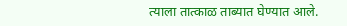त्याला तात्काळ ताब्यात घेण्यात आले.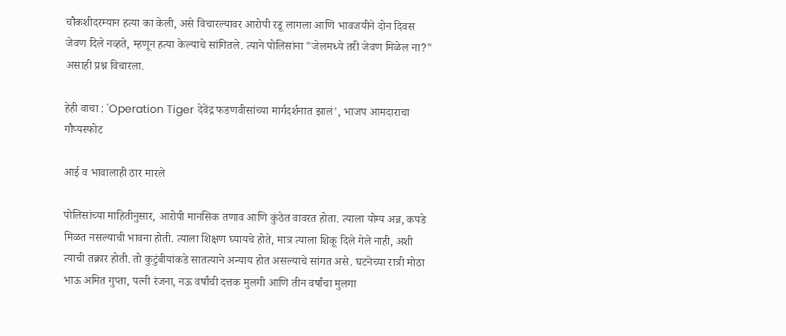चौकशीदरम्यान हत्या का केली, असे विचारल्यावर आरोपी रडू लागला आणि भावजयीने दोन दिवस जेवण दिले नव्हते, म्हणून हत्या केल्याचे सांगितले. त्याने पोलिसांना "जेलमध्ये तरी जेवण मिळेल ना?" असाही प्रश्न विचारला.

हेही वाचा : 'Operation Tiger देवेंद्र फडणवीसांच्या मार्गदर्शनात झालं', भाजप आमदाराचा गौप्यस्फोट

आई व भावालाही ठार मारले

पोलिसांच्या माहितीनुसार, आरोपी मानसिक तणाव आणि कुंठेत वावरत होता. त्याला योग्य अन्न, कपडे मिळत नसल्याची भावना होती. त्याला शिक्षण घ्यायचे होते, मात्र त्याला शिकू दिले गेले नाही, अशी त्याची तक्रार होती. तो कुटुंबीयांकडे सातत्याने अन्याय होत असल्याचे सांगत असे. घटनेच्या रात्री मोठा भाऊ अमित गुप्ता, पत्नी रंजना, नऊ वर्षांची दत्तक मुलगी आणि तीन वर्षांचा मुलगा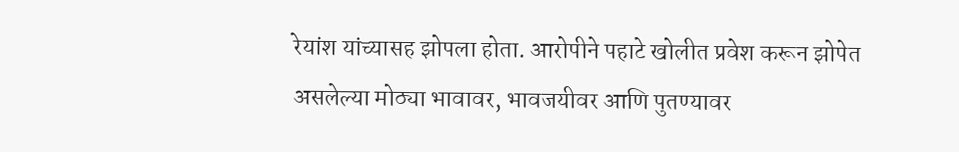रेयांश यांच्यासह झोपला होता. आरोपीने पहाटे खोलीत प्रवेश करून झोपेत असलेल्या मोठ्या भावावर, भावजयीवर आणि पुतण्यावर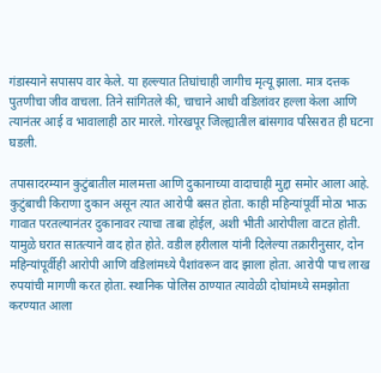गंडास्याने सपासप वार केले. या हल्ल्यात तिघांचाही जागीच मृत्यू झाला. मात्र दत्तक पुतणीचा जीव वाचला. तिने सांगितले की, चाचाने आधी वडिलांवर हल्ला केला आणि त्यानंतर आई व भावालाही ठार मारले. गोरखपूर जिल्ह्यातील बांसगाव परिसरात ही घटना घडली.

तपासादरम्यान कुटुंबातील मालमत्ता आणि दुकानाच्या वादाचाही मुद्दा समोर आला आहे. कुटुंबाची किराणा दुकान असून त्यात आरोपी बसत होता. काही महिन्यांपूर्वी मोठा भाऊ गावात परतल्यानंतर दुकानावर त्याचा ताबा होईल, अशी भीती आरोपीला वाटत होती. यामुळे घरात सातत्याने वाद होत होते. वडील हरीलाल यांनी दिलेल्या तक्रारीनुसार, दोन महिन्यांपूर्वीही आरोपी आणि वडिलांमध्ये पैशांवरून वाद झाला होता. आरोपी पाच लाख रुपयांची मागणी करत होता. स्थानिक पोलिस ठाण्यात त्यावेळी दोघांमध्ये समझोता करण्यात आला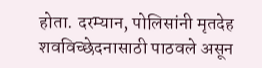होता. दरम्यान, पोलिसांनी मृतदेह शवविच्छेदनासाठी पाठवले असून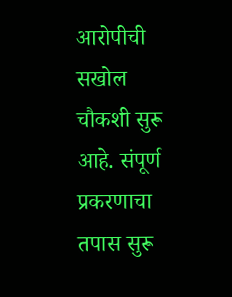आरोपीची सखोल चौकशी सुरू आहे. संपूर्ण प्रकरणाचा तपास सुरू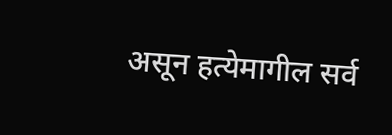असून हत्येमागील सर्व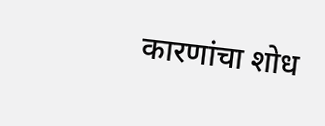कारणांचा शोध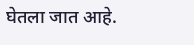घेतला जात आहे.